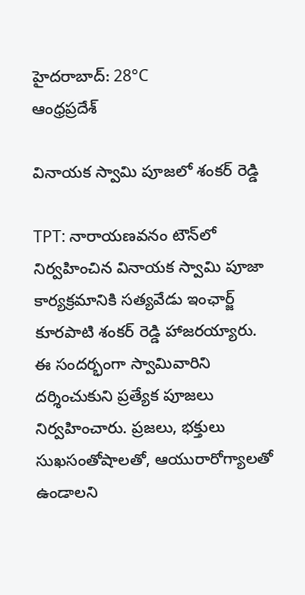హైదరాబాద్: 28°C
ఆంధ్రప్రదేశ్

వినాయక స్వామి పూజలో శంకర్ రెడ్డి

TPT: నారాయణవనం టౌన్‌లో నిర్వహించిన వినాయక స్వామి పూజా కార్యక్రమానికి సత్యవేడు ఇంఛార్జ్ కూరపాటి శంకర్ రెడ్డి హాజరయ్యారు. ఈ సందర్భంగా స్వామివారిని దర్శించుకుని ప్రత్యేక పూజలు నిర్వహించారు. ప్రజలు, భక్తులు సుఖసంతోషాలతో, ఆయురారోగ్యాలతో ఉండాలని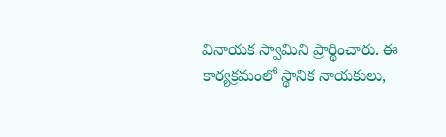వినాయక స్వామిని ప్రార్థించారు. ఈ కార్యక్రమంలో స్థానిక నాయకులు,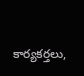కార్యకర్తలు,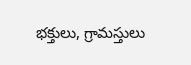భక్తులు, గ్రామస్తులు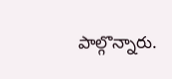పాల్గొన్నారు.